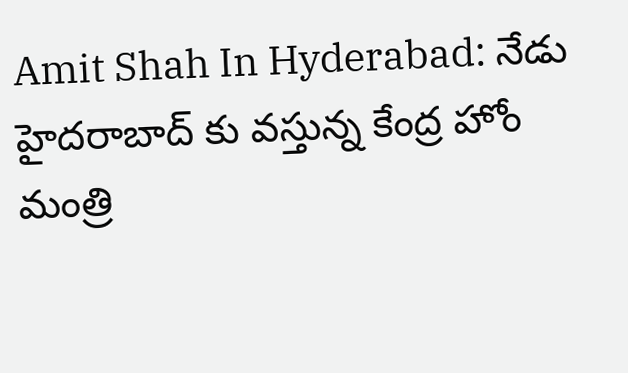Amit Shah In Hyderabad: నేడు హైదరాబాద్ కు వస్తున్న కేంద్ర హోం మంత్రి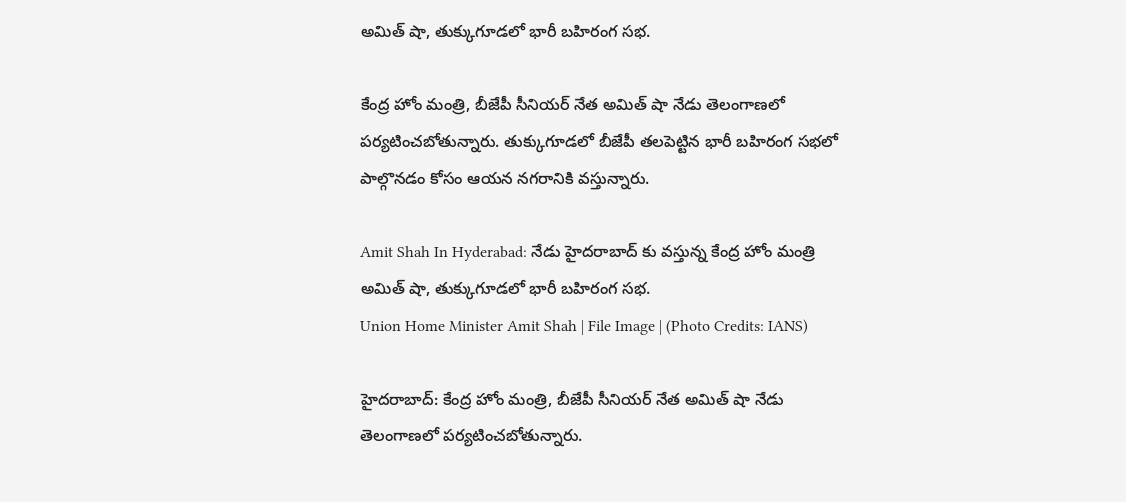అమిత్ షా, తుక్కుగూడలో భారీ బహిరంగ సభ.

కేంద్ర హోం మంత్రి, బీజేపీ సీనియర్ నేత అమిత్ షా నేడు తెలంగాణలో పర్యటించబోతున్నారు. తుక్కుగూడలో బీజేపీ తలపెట్టిన భారీ బహిరంగ సభలో పాల్గొనడం కోసం ఆయన నగరానికి వస్తున్నారు.

Amit Shah In Hyderabad: నేడు హైదరాబాద్ కు వస్తున్న కేంద్ర హోం మంత్రి అమిత్ షా, తుక్కుగూడలో భారీ బహిరంగ సభ.
Union Home Minister Amit Shah | File Image | (Photo Credits: IANS)

హైదరాబాద్: కేంద్ర హోం మంత్రి, బీజేపీ సీనియర్ నేత అమిత్ షా నేడు తెలంగాణలో పర్యటించబోతున్నారు.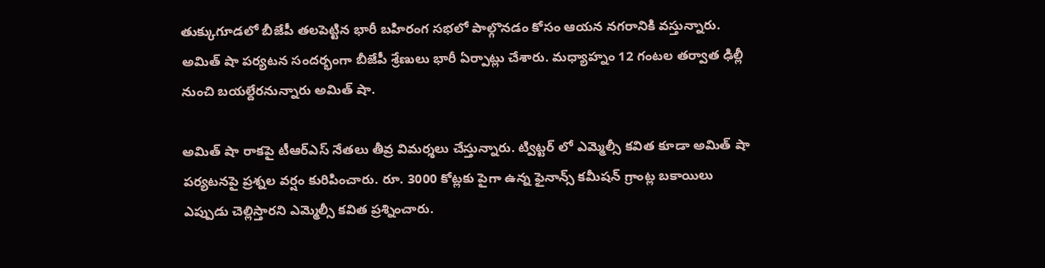తుక్కుగూడలో బీజేపీ తలపెట్టిన భారీ బహిరంగ సభలో పాల్గొనడం కోసం ఆయన నగరానికి వస్తున్నారు. అమిత్ షా పర్యటన సందర్భంగా బీజేపీ శ్రేణులు భారీ ఏర్పాట్లు చేశారు. మధ్యాహ్నం 12 గంటల తర్వాత ఢిల్లీ నుంచి బయల్దేరనున్నారు అమిత్ షా.

అమిత్ షా రాకపై టీఆర్ఎస్ నేతలు తీవ్ర విమర్శలు చేస్తున్నారు. ట్విట్టర్ లో ఎమ్మెల్సీ కవిత కూడా అమిత్ షా పర్యటనపై ప్రశ్నల వర్షం కురిపించారు. రూ. 3000 కోట్లకు పైగా ఉన్న ఫైనాన్స్ కమీషన్ గ్రాంట్ల బకాయిలు ఎప్పుడు చెల్లిస్తారని ఎమ్మెల్సీ కవిత ప్రశ్నించారు.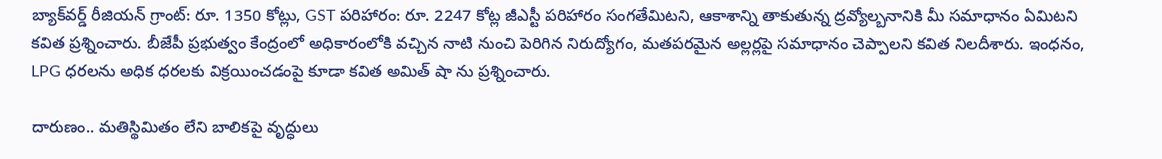బ్యాక్‌వర్డ్ రీజియన్ గ్రాంట్: రూ. 1350 కోట్లు, GST పరిహారం: రూ. 2247 కోట్ల జీఎస్టీ పరిహారం సంగతేమిటని, ఆకాశాన్ని తాకుతున్న ద్రవ్యోల్బనానికి మీ సమాధానం ఏమిటని కవిత ప్రశ్నించారు. బీజేపీ ప్రభుత్వం కేంద్రంలో అధికారంలోకి వచ్చిన నాటి నుంచి పెరిగిన నిరుద్యోగం, మతపరమైన అల్లర్లపై సమాధానం చెప్పాలని కవిత నిలదీశారు. ఇంధనం, LPG ధరలను అధిక ధరలకు విక్రయించడంపై కూడా కవిత అమిత్ షా ను ప్రశ్నించారు.

దారుణం.. మతిస్థిమితం లేని బాలికపై వృద్ధులు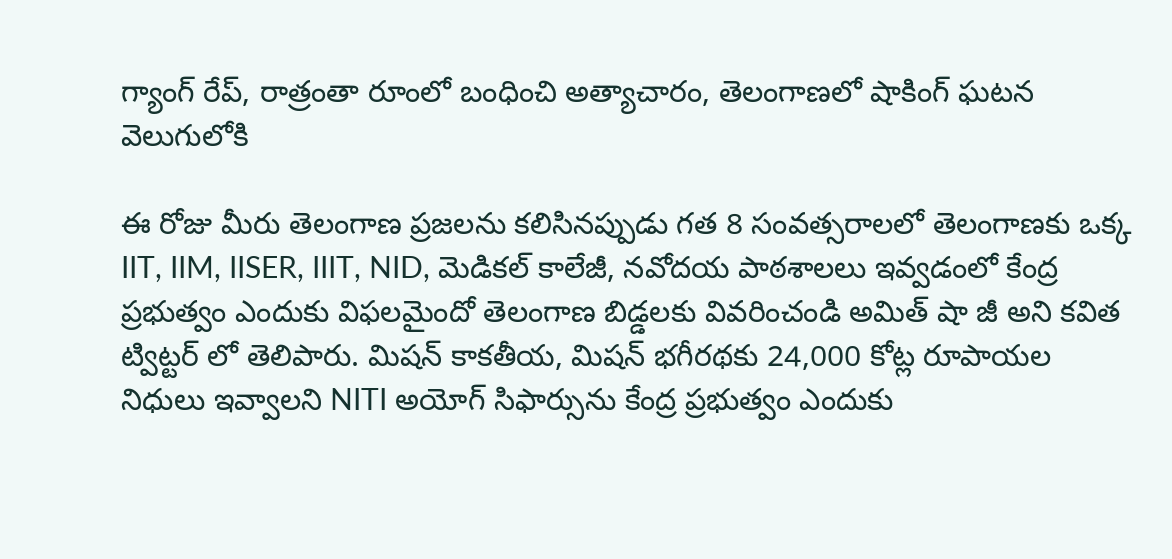గ్యాంగ్ రేప్, రాత్రంతా రూంలో బంధించి అత్యాచారం, తెలంగాణలో షాకింగ్ ఘటన వెలుగులోకి

ఈ రోజు మీరు తెలంగాణ ప్రజలను కలిసినప్పుడు గత 8 సంవత్సరాలలో తెలంగాణకు ఒక్క IIT, IIM, IISER, IIIT, NID, మెడికల్ కాలేజీ, నవోదయ పాఠశాలలు ఇవ్వడంలో కేంద్ర ప్రభుత్వం ఎందుకు విఫలమైందో తెలంగాణ బిడ్డలకు వివరించండి అమిత్ షా జీ అని కవిత ట్విట్టర్ లో తెలిపారు. మిషన్ కాకతీయ, మిషన్ భగీరథకు 24,000 కోట్ల రూపాయల నిధులు ఇవ్వాలని NITI అయోగ్ సిఫార్సును కేంద్ర ప్రభుత్వం ఎందుకు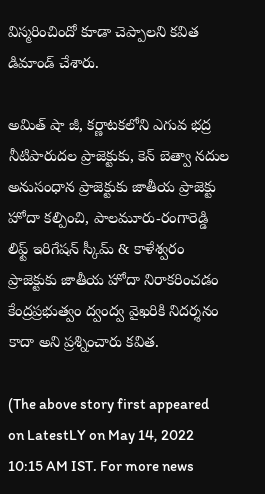విస్మరించిందో కూడా చెప్పాలని కవిత డిమాండ్ చేశారు.

అమిత్ షా జీ, కర్ణాటకలోని ఎగువ భద్ర నీటిపారుదల ప్రాజెక్టుకు, కెన్ బెత్వా నదుల అనుసంధాన ప్రాజెక్టుకు జాతీయ ప్రాజెక్టు హోదా కల్పించి, పాలమూరు-రంగారెడ్డి లిఫ్ట్ ఇరిగేషన్ స్కీమ్ & కాళేశ్వరం ప్రాజెక్టుకు జాతీయ హోదా నిరాకరించడం కేంద్రప్రభుత్వం ద్వంద్వ వైఖరికి నిదర్శనం కాదా అని ప్రశ్నించారు కవిత.

(The above story first appeared on LatestLY on May 14, 2022 10:15 AM IST. For more news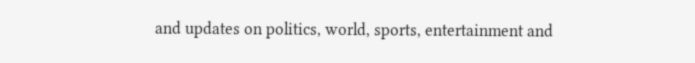and updates on politics, world, sports, entertainment and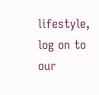lifestyle, log on to our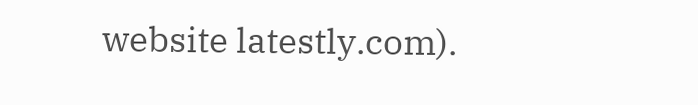website latestly.com).